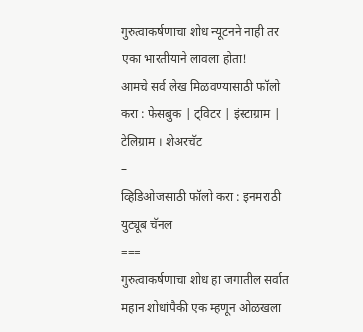गुरुत्वाकर्षणाचा शोध न्यूटनने नाही तर एका भारतीयाने लावला होता!
आमचे सर्व लेख मिळवण्यासाठी फॉलो करा : फेसबुक | ट्विटर | इंस्टाग्राम | टेलिग्राम । शेअरचॅट
–
व्हिडिओजसाठी फॉलो करा : इनमराठी युट्यूब चॅनल
===
गुरुत्वाकर्षणाचा शोध हा जगातील सर्वात महान शोधांपैकी एक म्हणून ओळखला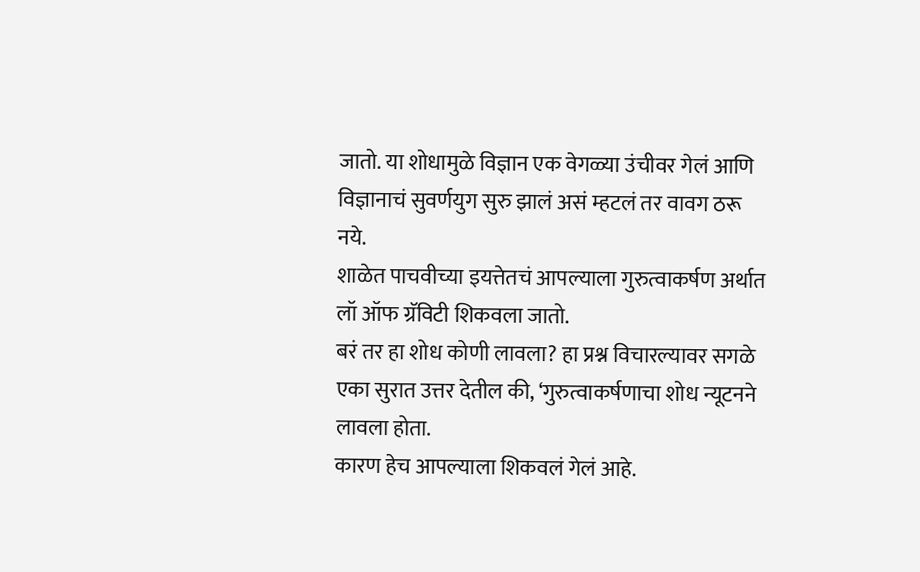जातो. या शोधामुळे विज्ञान एक वेगळ्या उंचीवर गेलं आणि विज्ञानाचं सुवर्णयुग सुरु झालं असं म्हटलं तर वावग ठरू नये.
शाळेत पाचवीच्या इयत्तेतचं आपल्याला गुरुत्वाकर्षण अर्थात लॉ ऑफ ग्रॅविटी शिकवला जातो.
बरं तर हा शोध कोणी लावला? हा प्रश्न विचारल्यावर सगळे एका सुरात उत्तर देतील की, ‘गुरुत्वाकर्षणाचा शोध न्यूटनने लावला होता.
कारण हेच आपल्याला शिकवलं गेलं आहे.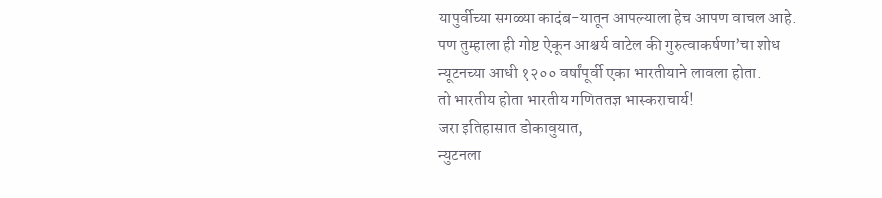यापुर्वीच्या सगळ्या कादंब-यातून आपल्याला हेच आपण वाचल आहे.
पण तुम्हाला ही गोष्ट ऐकून आश्चर्य वाटेल की गुरुत्वाकर्षणा’चा शोध न्यूटनच्या आधी १२०० वर्षांपूर्वी एका भारतीयाने लावला होता.
तो भारतीय होता भारतीय गणिततज्ञ भास्कराचार्य!
जरा इतिहासात डोकावुयात,
न्युटनला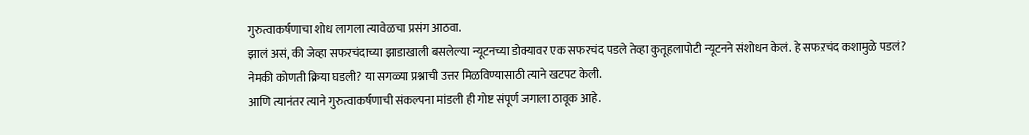गुरुत्वाकर्षणाचा शोध लागला त्यावेळचा प्रसंग आठवा.
झालं असं, की जेव्हा सफरचंदाच्या झाडाखाली बसलेल्या न्यूटनच्या डोक्यावर एक सफरचंद पडले तेव्हा कुतूहलापोटी न्यूटनने संशोधन केलं. हे सफऱचंद कशामुळे पडलं? नेमकी कोणती क्रिया घडली? या सगळ्या प्रश्नाची उत्तर मिळविण्यासाठी त्याने खटपट केली.
आणि त्यानंतर त्याने गुरुत्वाकर्षणाची संकल्पना मांडली ही गोष्ट संपूर्ण जगाला ठावूक आहे.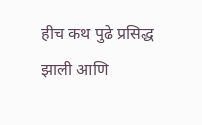हीच कथ पुढे प्रसिद्ध झाली आणि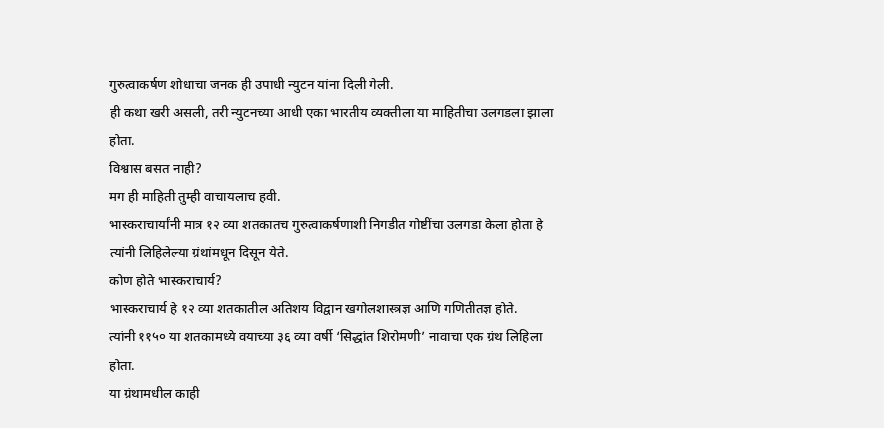गुरुत्वाकर्षण शोधाचा जनक ही उपाधी न्युटन यांना दिली गेली.
ही कथा खरी असली, तरी न्युटनच्या आधी एका भारतीय व्यक्तीला या माहितीचा उलगडला झाला होता.
विश्वास बसत नाही?
मग ही माहिती तुम्ही वाचायलाच हवी.
भास्कराचार्यांनी मात्र १२ व्या शतकातच गुरुत्वाकर्षणाशी निगडीत गोष्टींचा उलगडा केला होता हे त्यांनी लिहिलेल्या ग्रंथांमधून दिसून येते.
कोण होते भास्कराचार्य?
भास्कराचार्य हे १२ व्या शतकातील अतिशय विद्वान खगोलशास्त्रज्ञ आणि गणितीतज्ञ होते.
त्यांनी ११५० या शतकामध्ये वयाच्या ३६ व्या वर्षी ‘सिद्धांत शिरोमणी’ नावाचा एक ग्रंथ लिहिला होता.
या ग्रंथामधील काही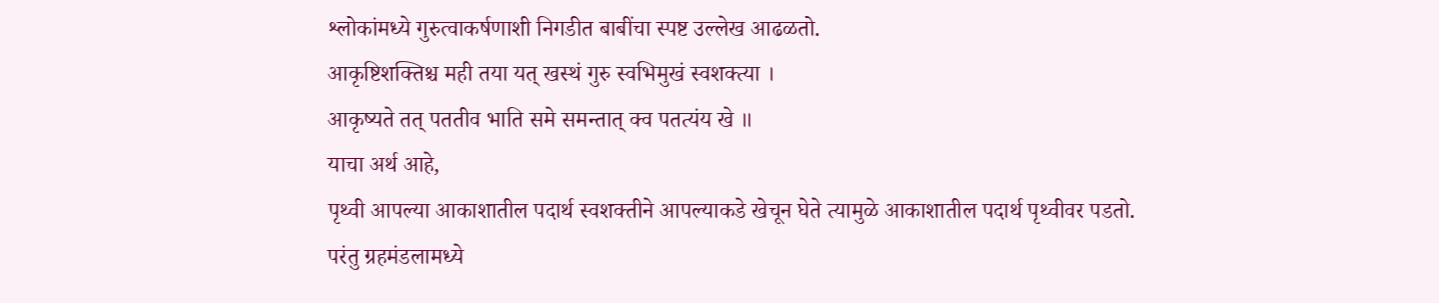श्लोकांमध्ये गुरुत्वाकर्षणाशी निगडीत बाबींचा स्पष्ट उल्लेख आढळतो.
आकृष्टिशक्तिश्च मही तया यत् खस्थं गुरु स्वभिमुखं स्वशक्त्या ।
आकृष्यते तत् पततीव भाति समे समन्तात् क्व पतत्यंय खे ॥
याचा अर्थ आहे,
पृथ्वी आपल्या आकाशातील पदार्थ स्वशक्तीने आपल्याकडे खेचून घेते त्यामुळे आकाशातील पदार्थ पृथ्वीवर पडतो. परंतु ग्रहमंडलामध्ये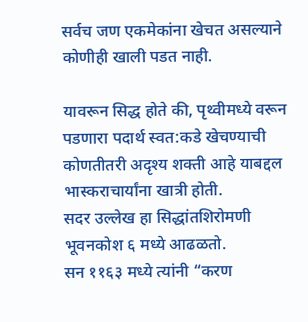सर्वच जण एकमेकांना खेचत असल्याने कोणीही खाली पडत नाही.

यावरून सिद्ध होते की, पृथ्वीमध्ये वरून पडणारा पदार्थ स्वत:कडे खेचण्याची कोणतीतरी अदृश्य शक्ती आहे याबद्दल भास्कराचार्यांना खात्री होती.
सदर उल्लेख हा सिद्धांतशिरोमणी भूवनकोश ६ मध्ये आढळतो.
सन ११६३ मध्ये त्यांनी “करण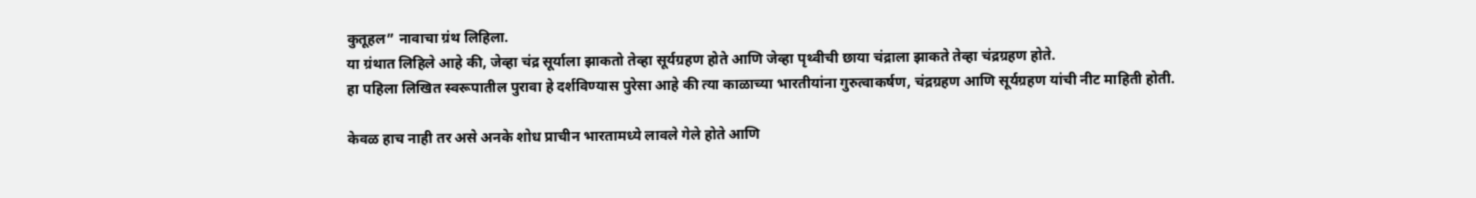कुतूहल” नावाचा ग्रंथ लिहिला.
या ग्रंथात लिहिले आहे की, जेव्हा चंद्र सूर्याला झाकतो तेव्हा सूर्यग्रहण होते आणि जेव्हा पृथ्वीची छाया चंद्राला झाकते तेव्हा चंद्रग्रहण होते.
हा पहिला लिखित स्वरूपातील पुरावा हे दर्शविण्यास पुरेसा आहे की त्या काळाच्या भारतीयांना गुरुत्वाकर्षण, चंद्रग्रहण आणि सूर्यग्रहण यांची नीट माहिती होती.

केवळ हाच नाही तर असे अनके शोध प्राचीन भारतामध्ये लावले गेले होते आणि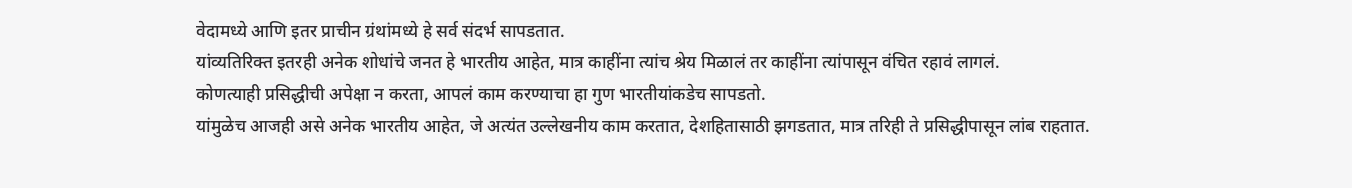वेदामध्ये आणि इतर प्राचीन ग्रंथांमध्ये हे सर्व संदर्भ सापडतात.
यांव्यतिरिक्त इतरही अनेक शोधांचे जनत हे भारतीय आहेत, मात्र काहींना त्यांच श्रेय मिळालं तर काहींना त्यांपासून वंचित रहावं लागलं.
कोणत्याही प्रसिद्धीची अपेक्षा न करता, आपलं काम करण्याचा हा गुण भारतीयांकडेच सापडतो.
यांमुळेच आजही असे अनेक भारतीय आहेत, जे अत्यंत उल्लेखनीय काम करतात, देशहितासाठी झगडतात, मात्र तरिही ते प्रसिद्धीपासून लांब राहतात.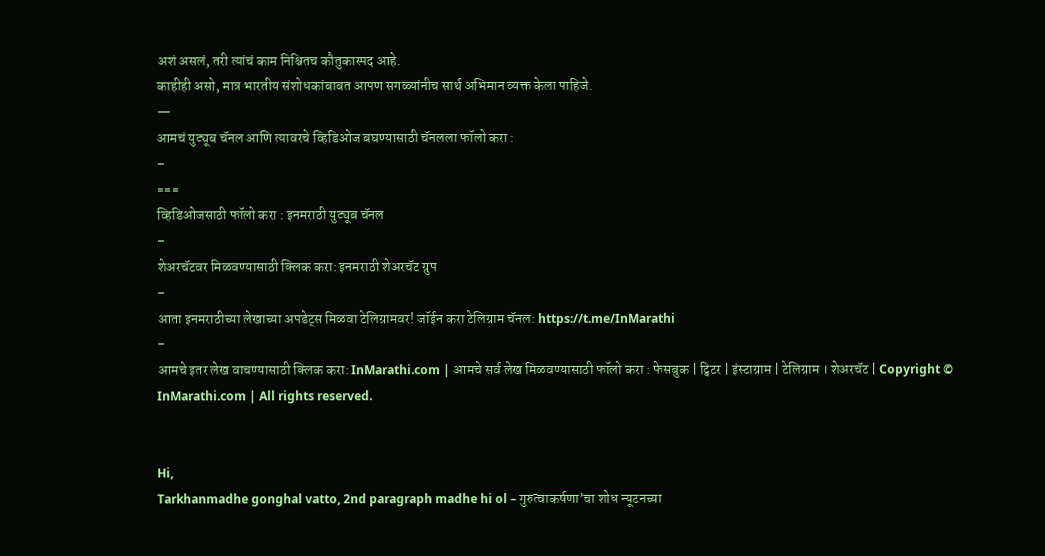अशं असलं, तरी त्यांचं काम निश्चितच कौतुकास्पद आहे.
काहीही असो, मात्र भारतीय संशोधकांबाबत आपण सगळ्यांनीच सार्थ अभिमान व्यक्त केला पाहिजे.
—
आमचं युट्यूब चॅनल आणि त्यावरचे व्हिडिओज बघण्यासाठी चॅनलला फॉलो करा :
–
===
व्हिडिओजसाठी फॉलो करा : इनमराठी युट्यूब चॅनल
–
शेअरचॅटवर मिळवण्यासाठी क्लिक करा: इनमराठी शेअरचॅट ग्रुप
–
आता इनमराठीच्या लेखाच्या अपडेट्स मिळवा टेलिग्रामवर! जॉईन करा टेलिग्राम चॅनल: https://t.me/InMarathi
–
आमचे इतर लेख वाचण्यासाठी क्लिक करा: InMarathi.com | आमचे सर्व लेख मिळवण्यासाठी फॉलो करा : फेसबुक | ट्विटर | इंस्टाग्राम | टेलिग्राम । शेअरचॅट | Copyright © InMarathi.com | All rights reserved.


Hi,
Tarkhanmadhe gonghal vatto, 2nd paragraph madhe hi ol – गुरुत्वाकर्षणा’चा शोध न्यूटनच्या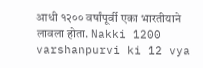आधी १२०० वर्षांपूर्वी एका भारतीयाने लावला होता. Nakki 1200 varshanpurvi ki 12 vya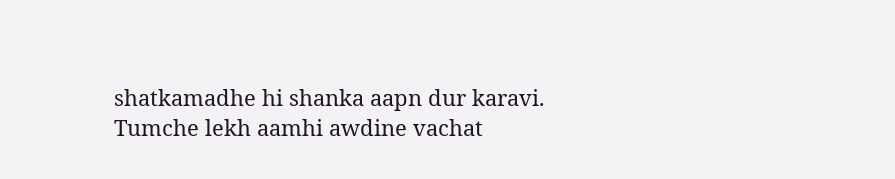shatkamadhe hi shanka aapn dur karavi.
Tumche lekh aamhi awdine vachat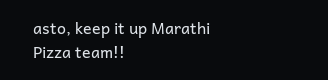asto, keep it up Marathi Pizza team!!